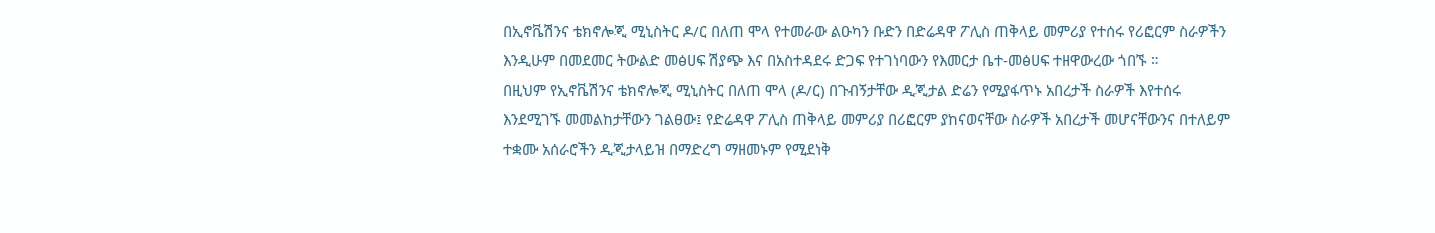በኢኖቬሽንና ቴክኖሎጂ ሚኒስትር ዶ/ር በለጠ ሞላ የተመራው ልዑካን ቡድን በድሬዳዋ ፖሊስ ጠቅላይ መምሪያ የተሰሩ የሪፎርም ስራዎችን እንዲሁም በመደመር ትውልድ መፅሀፍ ሽያጭ እና በአስተዳደሩ ድጋፍ የተገነባውን የእመርታ ቤተ-መፅሀፍ ተዘዋውረው ጎበኙ ።
በዚህም የኢኖቬሽንና ቴክኖሎጂ ሚኒስትር በለጠ ሞላ (ዶ/ር) በጉብኝታቸው ዲጂታል ድሬን የሚያፋጥኑ አበረታች ስራዎች እየተሰሩ እንደሚገኙ መመልከታቸውን ገልፀው፤ የድሬዳዋ ፖሊስ ጠቅላይ መምሪያ በሪፎርም ያከናወናቸው ስራዎች አበረታች መሆናቸውንና በተለይም ተቋሙ አሰራሮችን ዲጂታላይዝ በማድረግ ማዘመኑም የሚደነቅ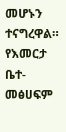መሆኑን ተናግረዋል።
የእመርታ ቤተ-መፅሀፍም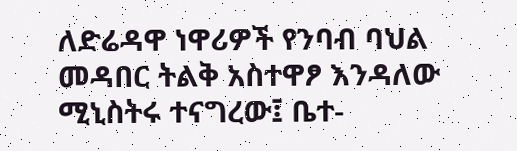ለድሬዳዋ ነዋሪዎች የንባብ ባህል መዳበር ትልቅ አስተዋፆ እንዳለው ሚኒስትሩ ተናግረው፤ ቤተ-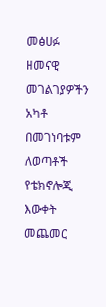መፅሀፉ ዘመናዊ መገልገያዎችን አካቶ በመገነባቱም ለወጣቶች የቴክኖሎጂ እውቀት መጨመር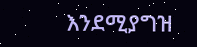እንደሚያግዝ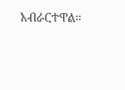አብራርተዋል።